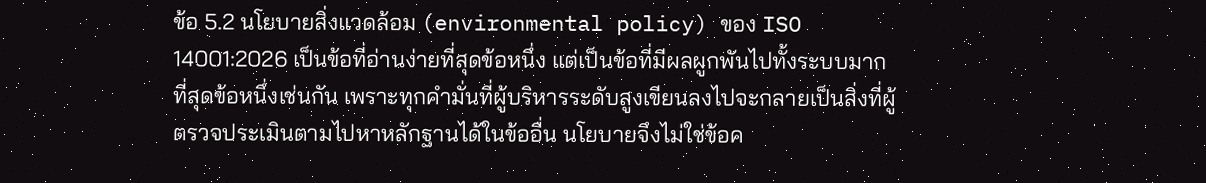ข้อ 5.2 นโยบายสิ่งแวดล้อม (environmental policy) ของ ISO 14001:2026 เป็นข้อที่อ่านง่ายที่สุดข้อหนึ่ง แต่เป็นข้อที่มีผลผูกพันไปทั้งระบบมากที่สุดข้อหนึ่งเช่นกัน เพราะทุกคำมั่นที่ผู้บริหารระดับสูงเขียนลงไปจะกลายเป็นสิ่งที่ผู้ตรวจประเมินตามไปหาหลักฐานได้ในข้ออื่น นโยบายจึงไม่ใช่ข้อค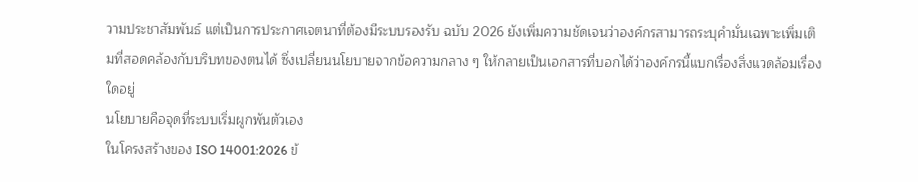วามประชาสัมพันธ์ แต่เป็นการประกาศเจตนาที่ต้องมีระบบรองรับ ฉบับ 2026 ยังเพิ่มความชัดเจนว่าองค์กรสามารถระบุคำมั่นเฉพาะเพิ่มเติมที่สอดคล้องกับบริบทของตนได้ ซึ่งเปลี่ยนนโยบายจากข้อความกลาง ๆ ให้กลายเป็นเอกสารที่บอกได้ว่าองค์กรนี้แบกเรื่องสิ่งแวดล้อมเรื่องใดอยู่
นโยบายคือจุดที่ระบบเริ่มผูกพันตัวเอง
ในโครงสร้างของ ISO 14001:2026 ข้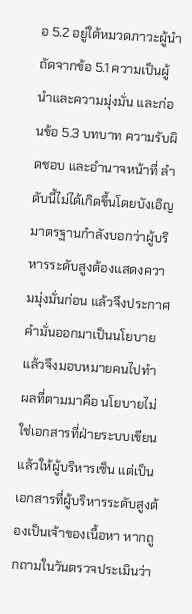อ 5.2 อยู่ใต้หมวดภาวะผู้นำ ถัดจากข้อ 5.1 ความเป็นผู้นำและความมุ่งมั่น และก่อนข้อ 5.3 บทบาท ความรับผิดชอบ และอำนาจหน้าที่ ลำดับนี้ไม่ได้เกิดขึ้นโดยบังเอิญ มาตรฐานกำลังบอกว่าผู้บริหารระดับสูงต้องแสดงความมุ่งมั่นก่อน แล้วจึงประกาศคำมั่นออกมาเป็นนโยบาย แล้วจึงมอบหมายคนไปทำ
ผลที่ตามมาคือ นโยบายไม่ใช่เอกสารที่ฝ่ายระบบเขียนแล้วให้ผู้บริหารเซ็น แต่เป็นเอกสารที่ผู้บริหารระดับสูงต้องเป็นเจ้าของเนื้อหา หากถูกถามในวันตรวจประเมินว่า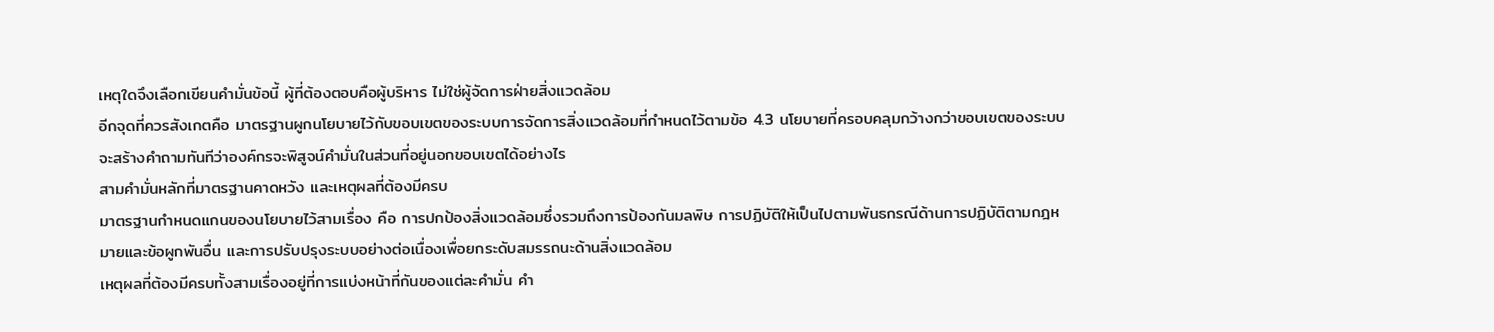เหตุใดจึงเลือกเขียนคำมั่นข้อนี้ ผู้ที่ต้องตอบคือผู้บริหาร ไม่ใช่ผู้จัดการฝ่ายสิ่งแวดล้อม
อีกจุดที่ควรสังเกตคือ มาตรฐานผูกนโยบายไว้กับขอบเขตของระบบการจัดการสิ่งแวดล้อมที่กำหนดไว้ตามข้อ 4.3 นโยบายที่ครอบคลุมกว้างกว่าขอบเขตของระบบจะสร้างคำถามทันทีว่าองค์กรจะพิสูจน์คำมั่นในส่วนที่อยู่นอกขอบเขตได้อย่างไร
สามคำมั่นหลักที่มาตรฐานคาดหวัง และเหตุผลที่ต้องมีครบ
มาตรฐานกำหนดแกนของนโยบายไว้สามเรื่อง คือ การปกป้องสิ่งแวดล้อมซึ่งรวมถึงการป้องกันมลพิษ การปฏิบัติให้เป็นไปตามพันธกรณีด้านการปฏิบัติตามกฎหมายและข้อผูกพันอื่น และการปรับปรุงระบบอย่างต่อเนื่องเพื่อยกระดับสมรรถนะด้านสิ่งแวดล้อม
เหตุผลที่ต้องมีครบทั้งสามเรื่องอยู่ที่การแบ่งหน้าที่กันของแต่ละคำมั่น คำ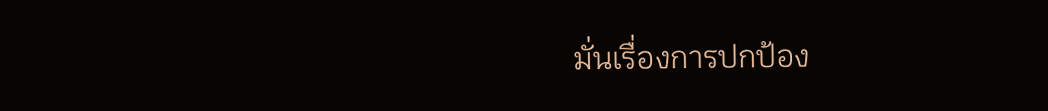มั่นเรื่องการปกป้อง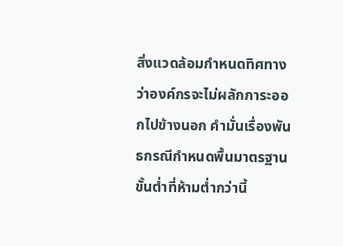สิ่งแวดล้อมกำหนดทิศทางว่าองค์กรจะไม่ผลักภาระออกไปข้างนอก คำมั่นเรื่องพันธกรณีกำหนดพื้นมาตรฐานขั้นต่ำที่ห้ามต่ำกว่านี้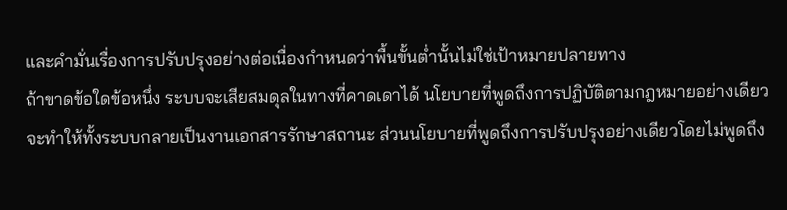และคำมั่นเรื่องการปรับปรุงอย่างต่อเนื่องกำหนดว่าพื้นขั้นต่ำนั้นไม่ใช่เป้าหมายปลายทาง
ถ้าขาดข้อใดข้อหนึ่ง ระบบจะเสียสมดุลในทางที่คาดเดาได้ นโยบายที่พูดถึงการปฏิบัติตามกฎหมายอย่างเดียวจะทำให้ทั้งระบบกลายเป็นงานเอกสารรักษาสถานะ ส่วนนโยบายที่พูดถึงการปรับปรุงอย่างเดียวโดยไม่พูดถึง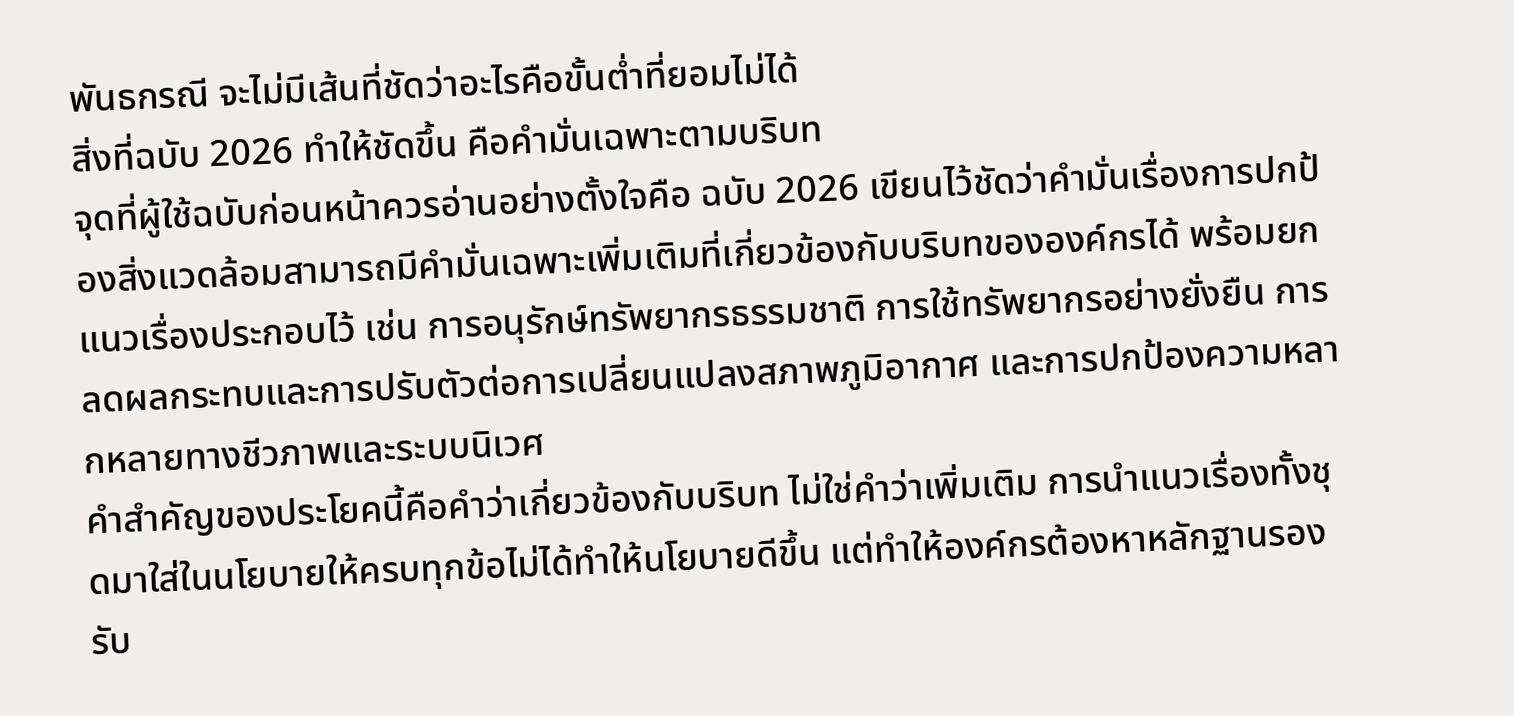พันธกรณี จะไม่มีเส้นที่ชัดว่าอะไรคือขั้นต่ำที่ยอมไม่ได้
สิ่งที่ฉบับ 2026 ทำให้ชัดขึ้น คือคำมั่นเฉพาะตามบริบท
จุดที่ผู้ใช้ฉบับก่อนหน้าควรอ่านอย่างตั้งใจคือ ฉบับ 2026 เขียนไว้ชัดว่าคำมั่นเรื่องการปกป้องสิ่งแวดล้อมสามารถมีคำมั่นเฉพาะเพิ่มเติมที่เกี่ยวข้องกับบริบทขององค์กรได้ พร้อมยกแนวเรื่องประกอบไว้ เช่น การอนุรักษ์ทรัพยากรธรรมชาติ การใช้ทรัพยากรอย่างยั่งยืน การลดผลกระทบและการปรับตัวต่อการเปลี่ยนแปลงสภาพภูมิอากาศ และการปกป้องความหลากหลายทางชีวภาพและระบบนิเวศ
คำสำคัญของประโยคนี้คือคำว่าเกี่ยวข้องกับบริบท ไม่ใช่คำว่าเพิ่มเติม การนำแนวเรื่องทั้งชุดมาใส่ในนโยบายให้ครบทุกข้อไม่ได้ทำให้นโยบายดีขึ้น แต่ทำให้องค์กรต้องหาหลักฐานรองรับ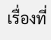เรื่องที่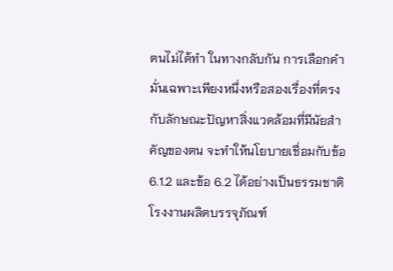ตนไม่ได้ทำ ในทางกลับกัน การเลือกคำมั่นเฉพาะเพียงหนึ่งหรือสองเรื่องที่ตรงกับลักษณะปัญหาสิ่งแวดล้อมที่มีนัยสำคัญของตน จะทำให้นโยบายเชื่อมกับข้อ 6.1.2 และข้อ 6.2 ได้อย่างเป็นธรรมชาติ
โรงงานผลิตบรรจุภัณฑ์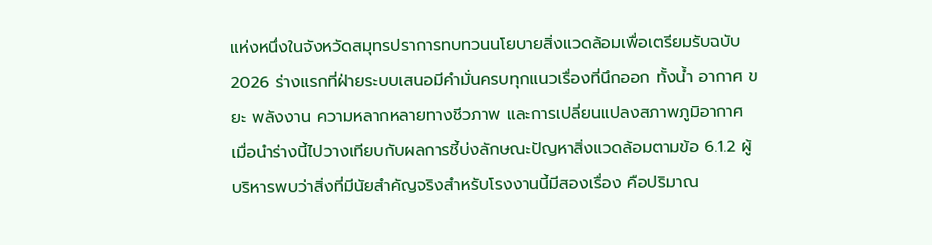แห่งหนึ่งในจังหวัดสมุทรปราการทบทวนนโยบายสิ่งแวดล้อมเพื่อเตรียมรับฉบับ 2026 ร่างแรกที่ฝ่ายระบบเสนอมีคำมั่นครบทุกแนวเรื่องที่นึกออก ทั้งน้ำ อากาศ ขยะ พลังงาน ความหลากหลายทางชีวภาพ และการเปลี่ยนแปลงสภาพภูมิอากาศ
เมื่อนำร่างนี้ไปวางเทียบกับผลการชี้บ่งลักษณะปัญหาสิ่งแวดล้อมตามข้อ 6.1.2 ผู้บริหารพบว่าสิ่งที่มีนัยสำคัญจริงสำหรับโรงงานนี้มีสองเรื่อง คือปริมาณ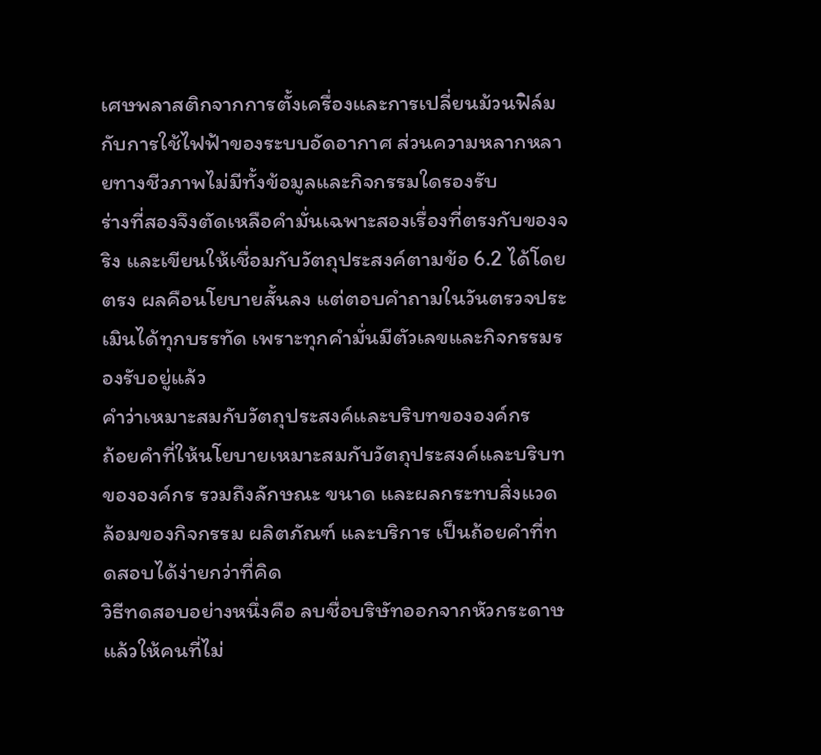เศษพลาสติกจากการตั้งเครื่องและการเปลี่ยนม้วนฟิล์ม กับการใช้ไฟฟ้าของระบบอัดอากาศ ส่วนความหลากหลายทางชีวภาพไม่มีทั้งข้อมูลและกิจกรรมใดรองรับ
ร่างที่สองจึงตัดเหลือคำมั่นเฉพาะสองเรื่องที่ตรงกับของจริง และเขียนให้เชื่อมกับวัตถุประสงค์ตามข้อ 6.2 ได้โดยตรง ผลคือนโยบายสั้นลง แต่ตอบคำถามในวันตรวจประเมินได้ทุกบรรทัด เพราะทุกคำมั่นมีตัวเลขและกิจกรรมรองรับอยู่แล้ว
คำว่าเหมาะสมกับวัตถุประสงค์และบริบทขององค์กร
ถ้อยคำที่ให้นโยบายเหมาะสมกับวัตถุประสงค์และบริบทขององค์กร รวมถึงลักษณะ ขนาด และผลกระทบสิ่งแวดล้อมของกิจกรรม ผลิตภัณฑ์ และบริการ เป็นถ้อยคำที่ทดสอบได้ง่ายกว่าที่คิด
วิธีทดสอบอย่างหนึ่งคือ ลบชื่อบริษัทออกจากหัวกระดาษแล้วให้คนที่ไม่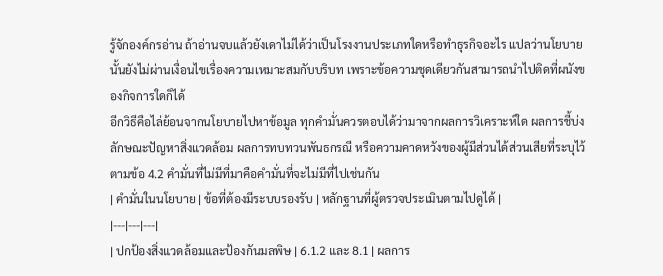รู้จักองค์กรอ่าน ถ้าอ่านจบแล้วยังเดาไม่ได้ว่าเป็นโรงงานประเภทใดหรือทำธุรกิจอะไร แปลว่านโยบายนั้นยังไม่ผ่านเงื่อนไขเรื่องความเหมาะสมกับบริบท เพราะข้อความชุดเดียวกันสามารถนำไปติดที่ผนังของกิจการใดก็ได้
อีกวิธีคือไล่ย้อนจากนโยบายไปหาข้อมูล ทุกคำมั่นควรตอบได้ว่ามาจากผลการวิเคราะห์ใด ผลการชี้บ่งลักษณะปัญหาสิ่งแวดล้อม ผลการทบทวนพันธกรณี หรือความคาดหวังของผู้มีส่วนได้ส่วนเสียที่ระบุไว้ตามข้อ 4.2 คำมั่นที่ไม่มีที่มาคือคำมั่นที่จะไม่มีที่ไปเช่นกัน
| คำมั่นในนโยบาย | ข้อที่ต้องมีระบบรองรับ | หลักฐานที่ผู้ตรวจประเมินตามไปดูได้ |
|---|---|---|
| ปกป้องสิ่งแวดล้อมและป้องกันมลพิษ | 6.1.2 และ 8.1 | ผลการ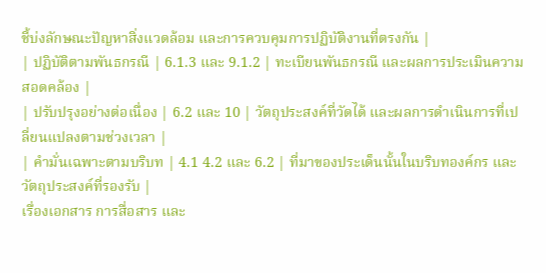ชี้บ่งลักษณะปัญหาสิ่งแวดล้อม และการควบคุมการปฏิบัติงานที่ตรงกัน |
| ปฏิบัติตามพันธกรณี | 6.1.3 และ 9.1.2 | ทะเบียนพันธกรณี และผลการประเมินความสอดคล้อง |
| ปรับปรุงอย่างต่อเนื่อง | 6.2 และ 10 | วัตถุประสงค์ที่วัดได้ และผลการดำเนินการที่เปลี่ยนแปลงตามช่วงเวลา |
| คำมั่นเฉพาะตามบริบท | 4.1 4.2 และ 6.2 | ที่มาของประเด็นนั้นในบริบทองค์กร และวัตถุประสงค์ที่รองรับ |
เรื่องเอกสาร การสื่อสาร และ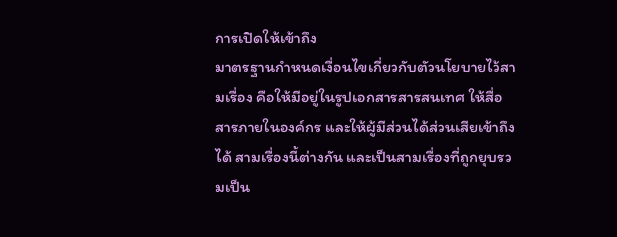การเปิดให้เข้าถึง
มาตรฐานกำหนดเงื่อนไขเกี่ยวกับตัวนโยบายไว้สามเรื่อง คือให้มีอยู่ในรูปเอกสารสารสนเทศ ให้สื่อสารภายในองค์กร และให้ผู้มีส่วนได้ส่วนเสียเข้าถึงได้ สามเรื่องนี้ต่างกัน และเป็นสามเรื่องที่ถูกยุบรวมเป็น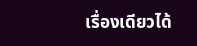เรื่องเดียวได้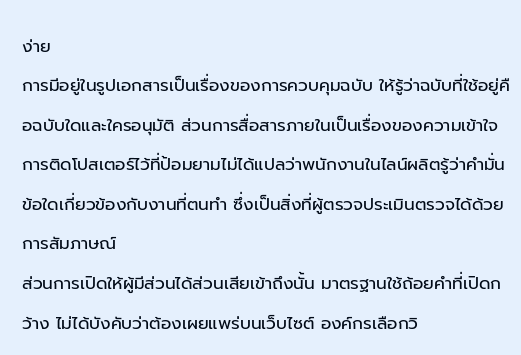ง่าย
การมีอยู่ในรูปเอกสารเป็นเรื่องของการควบคุมฉบับ ให้รู้ว่าฉบับที่ใช้อยู่คือฉบับใดและใครอนุมัติ ส่วนการสื่อสารภายในเป็นเรื่องของความเข้าใจ การติดโปสเตอร์ไว้ที่ป้อมยามไม่ได้แปลว่าพนักงานในไลน์ผลิตรู้ว่าคำมั่นข้อใดเกี่ยวข้องกับงานที่ตนทำ ซึ่งเป็นสิ่งที่ผู้ตรวจประเมินตรวจได้ด้วยการสัมภาษณ์
ส่วนการเปิดให้ผู้มีส่วนได้ส่วนเสียเข้าถึงนั้น มาตรฐานใช้ถ้อยคำที่เปิดกว้าง ไม่ได้บังคับว่าต้องเผยแพร่บนเว็บไซต์ องค์กรเลือกวิ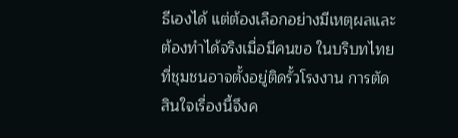ธีเองได้ แต่ต้องเลือกอย่างมีเหตุผลและต้องทำได้จริงเมื่อมีคนขอ ในบริบทไทยที่ชุมชนอาจตั้งอยู่ติดรั้วโรงงาน การตัดสินใจเรื่องนี้จึงค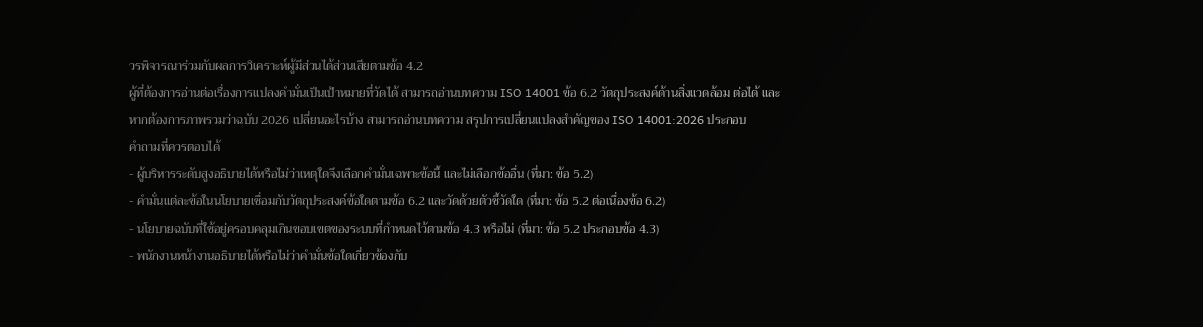วรพิจารณาร่วมกับผลการวิเคราะห์ผู้มีส่วนได้ส่วนเสียตามข้อ 4.2
ผู้ที่ต้องการอ่านต่อเรื่องการแปลงคำมั่นเป็นเป้าหมายที่วัดได้ สามารถอ่านบทความ ISO 14001 ข้อ 6.2 วัตถุประสงค์ด้านสิ่งแวดล้อม ต่อได้ และหากต้องการภาพรวมว่าฉบับ 2026 เปลี่ยนอะไรบ้าง สามารถอ่านบทความ สรุปการเปลี่ยนแปลงสำคัญของ ISO 14001:2026 ประกอบ
คำถามที่ควรตอบได้
- ผู้บริหารระดับสูงอธิบายได้หรือไม่ว่าเหตุใดจึงเลือกคำมั่นเฉพาะข้อนี้ และไม่เลือกข้ออื่น (ที่มา: ข้อ 5.2)
- คำมั่นแต่ละข้อในนโยบายเชื่อมกับวัตถุประสงค์ข้อใดตามข้อ 6.2 และวัดด้วยตัวชี้วัดใด (ที่มา: ข้อ 5.2 ต่อเนื่องข้อ 6.2)
- นโยบายฉบับที่ใช้อยู่ครอบคลุมเกินขอบเขตของระบบที่กำหนดไว้ตามข้อ 4.3 หรือไม่ (ที่มา: ข้อ 5.2 ประกอบข้อ 4.3)
- พนักงานหน้างานอธิบายได้หรือไม่ว่าคำมั่นข้อใดเกี่ยวข้องกับ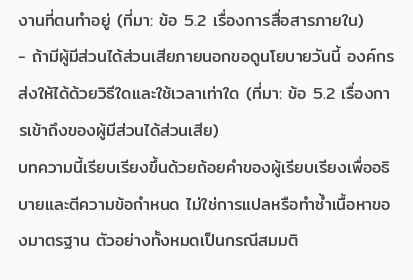งานที่ตนทำอยู่ (ที่มา: ข้อ 5.2 เรื่องการสื่อสารภายใน)
- ถ้ามีผู้มีส่วนได้ส่วนเสียภายนอกขอดูนโยบายวันนี้ องค์กรส่งให้ได้ด้วยวิธีใดและใช้เวลาเท่าใด (ที่มา: ข้อ 5.2 เรื่องการเข้าถึงของผู้มีส่วนได้ส่วนเสีย)
บทความนี้เรียบเรียงขึ้นด้วยถ้อยคำของผู้เรียบเรียงเพื่ออธิบายและตีความข้อกำหนด ไม่ใช่การแปลหรือทำซ้ำเนื้อหาของมาตรฐาน ตัวอย่างทั้งหมดเป็นกรณีสมมติ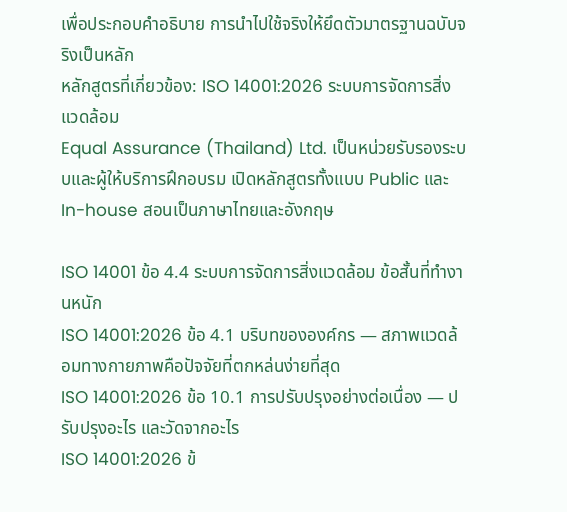เพื่อประกอบคำอธิบาย การนำไปใช้จริงให้ยึดตัวมาตรฐานฉบับจริงเป็นหลัก
หลักสูตรที่เกี่ยวข้อง: ISO 14001:2026 ระบบการจัดการสิ่งแวดล้อม
Equal Assurance (Thailand) Ltd. เป็นหน่วยรับรองระบบและผู้ให้บริการฝึกอบรม เปิดหลักสูตรทั้งแบบ Public และ In-house สอนเป็นภาษาไทยและอังกฤษ

ISO 14001 ข้อ 4.4 ระบบการจัดการสิ่งแวดล้อม ข้อสั้นที่ทำงานหนัก
ISO 14001:2026 ข้อ 4.1 บริบทขององค์กร — สภาพแวดล้อมทางกายภาพคือปัจจัยที่ตกหล่นง่ายที่สุด
ISO 14001:2026 ข้อ 10.1 การปรับปรุงอย่างต่อเนื่อง — ปรับปรุงอะไร และวัดจากอะไร
ISO 14001:2026 ข้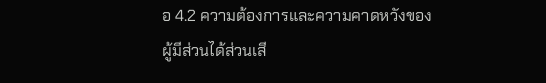อ 4.2 ความต้องการและความคาดหวังของผู้มีส่วนได้ส่วนเสี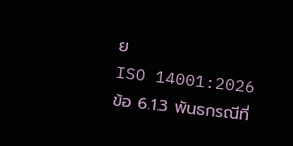ย
ISO 14001:2026 ข้อ 6.1.3 พันธกรณีที่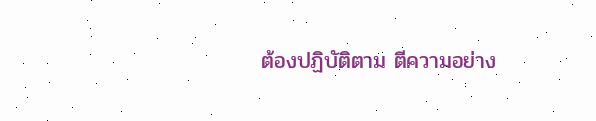ต้องปฏิบัติตาม ตีความอย่าง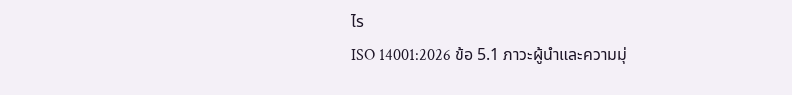ไร
ISO 14001:2026 ข้อ 5.1 ภาวะผู้นำและความมุ่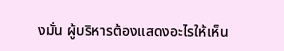งมั่น ผู้บริหารต้องแสดงอะไรให้เห็น